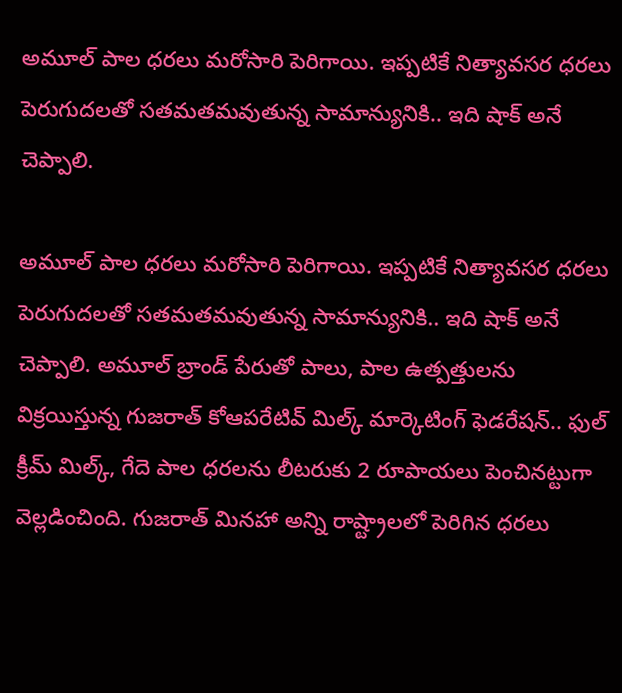అమూల్ పాల ధరలు మరోసారి పెరిగాయి. ఇప్పటికే నిత్యావసర ధరలు పెరుగుదలతో సతమతమవుతున్న సామాన్యునికి.. ఇది షాక్ అనే చెప్పాలి.

అమూల్ పాల ధరలు మరోసారి పెరిగాయి. ఇప్పటికే నిత్యావసర ధరలు పెరుగుదలతో సతమతమవుతున్న సామాన్యునికి.. ఇది షాక్ అనే చెప్పాలి. అమూల్ బ్రాండ్ పేరుతో పాలు, పాల ఉత్పత్తులను విక్రయిస్తున్న గుజరాత్ కోఆపరేటివ్ మిల్క్ మార్కెటింగ్ ఫెడరేషన్.. ఫుల్ క్రీమ్ మిల్క్, గేదె పాల ధరలను లీటరుకు 2 రూపాయలు పెంచినట్టుగా వెల్లడించింది. గుజరాత్ మినహా అన్ని రాష్ట్రాలలో పెరిగిన ధరలు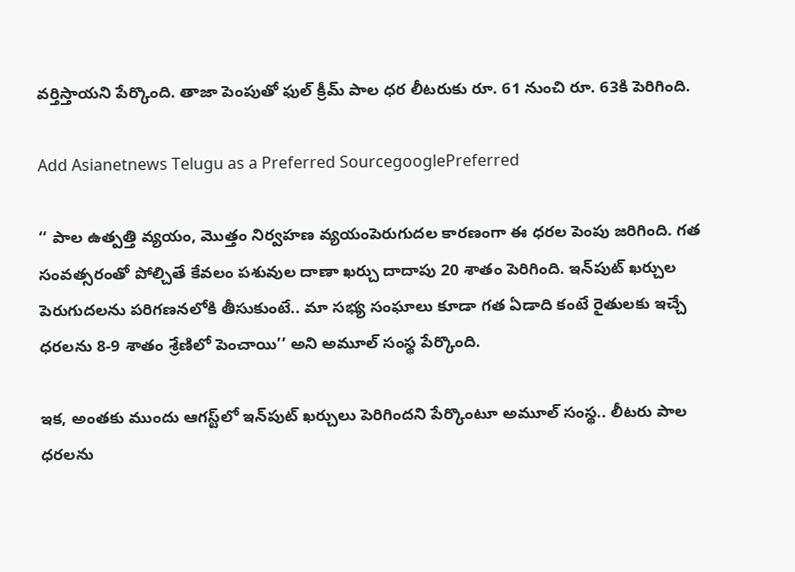వర్తిస్తాయని పేర్కొంది. తాజా పెంపుతో ఫుల్ క్రీమ్ పాల ధర లీటరుకు రూ. 61 నుంచి రూ. 63కి పెరిగింది.

Add Asianetnews Telugu as a Preferred SourcegooglePreferred

‘‘ పాల ఉత్పత్తి వ్యయం, మొత్తం నిర్వహణ వ్యయంపెరుగుదల కారణంగా ఈ ధరల పెంపు జరిగింది. గత సంవత్సరంతో పోల్చితే కేవలం పశువుల దాణా ఖర్చు దాదాపు 20 శాతం పెరిగింది. ఇన్‌పుట్ ఖర్చుల పెరుగుదలను పరిగణనలోకి తీసుకుంటే.. మా సభ్య సంఘాలు కూడా గత ఏడాది కంటే రైతులకు ఇచ్చే ధరలను 8-9 శాతం శ్రేణిలో పెంచాయి’’ అని అమూల్ సంస్థ పేర్కొంది.

ఇక, అంతకు ముందు ఆగస్ట్‌లో ఇన్‌పుట్ ఖర్చులు పెరిగిందని పేర్కొంటూ అమూల్ సంస్థ.. లీటరు పాల ధరలను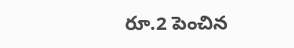రూ.2 పెంచిన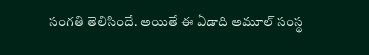సంగతి తెలిసిందే. అయితే ఈ ఏడాది అమూల్ సంస్థ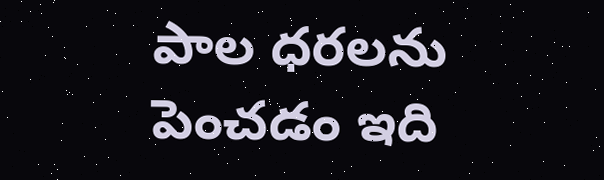పాల ధరలను పెంచడం ఇది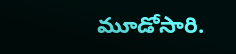మూడోసారి.